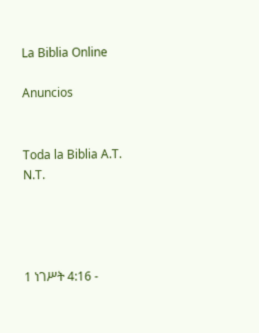La Biblia Online

Anuncios


Toda la Biblia A.T. N.T.




1 ነገሥት 4:16 -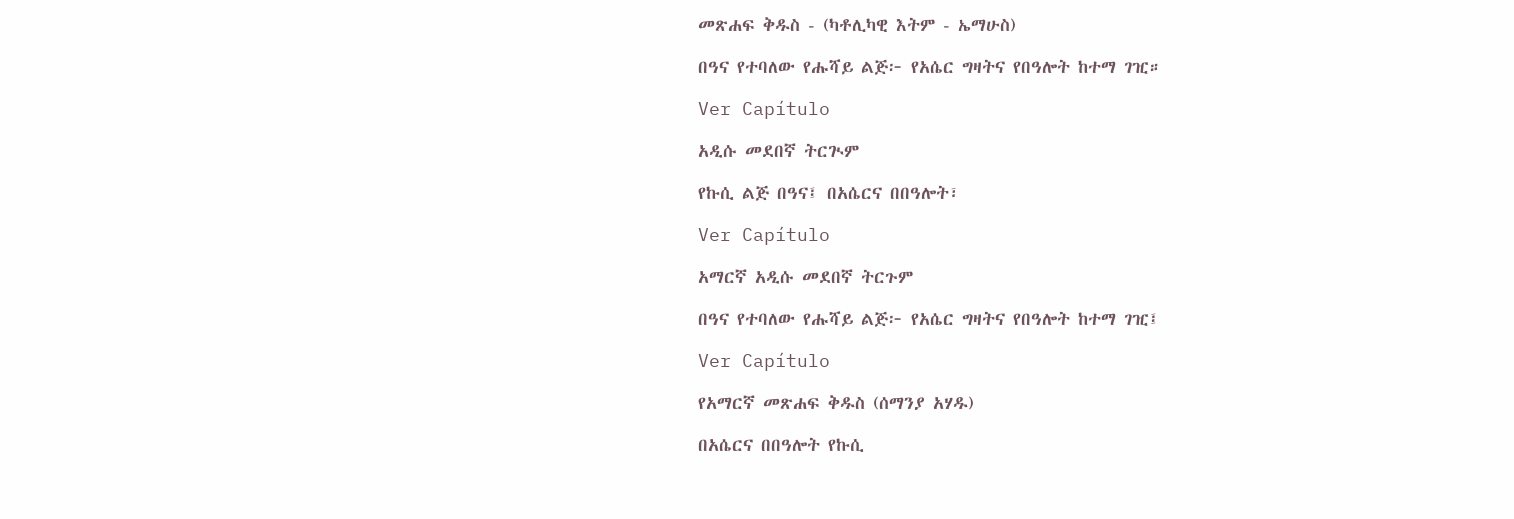መጽሐፍ ቅዱስ - (ካቶሊካዊ እትም - ኤማሁስ)

በዓና የተባለው የሑሻይ ልጅ፦ የአሴር ግዛትና የበዓሎት ከተማ ገዢ።

Ver Capítulo

አዲሱ መደበኛ ትርጒም

የኩሲ ልጅ በዓና፤ በአሴርና በበዓሎት፣

Ver Capítulo

አማርኛ አዲሱ መደበኛ ትርጉም

በዓና የተባለው የሑሻይ ልጅ፦ የአሴር ግዛትና የበዓሎት ከተማ ገዢ፤

Ver Capítulo

የአማርኛ መጽሐፍ ቅዱስ (ሰማንያ አሃዱ)

በአሴርና በበዓሎት የኩሲ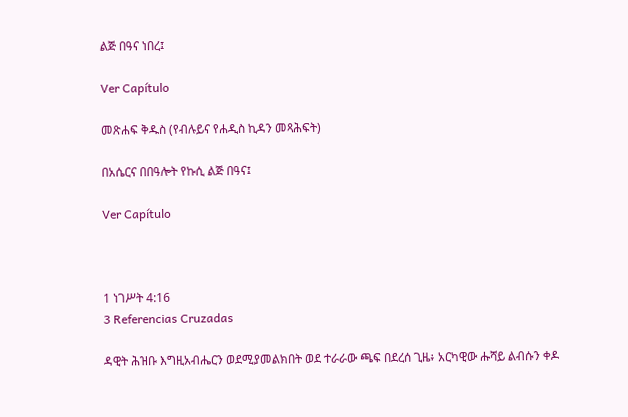ልጅ በዓና ነበረ፤

Ver Capítulo

መጽሐፍ ቅዱስ (የብሉይና የሐዲስ ኪዳን መጻሕፍት)

በአሴርና በበዓሎት የኩሲ ልጅ በዓና፤

Ver Capítulo



1 ነገሥት 4:16
3 Referencias Cruzadas

ዳዊት ሕዝቡ እግዚአብሔርን ወደሚያመልክበት ወደ ተራራው ጫፍ በደረሰ ጊዜ፥ አርካዊው ሑሻይ ልብሱን ቀዶ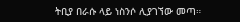ትቢያ በራሱ ላይ ነስንሶ ሊያገኘው መጣ።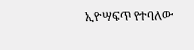ኢዮሣፍጥ የተባለው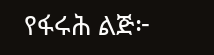የፋሩሕ ልጅ፦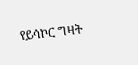የይሳኮር ግዛት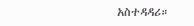አስተዳዳሪ።